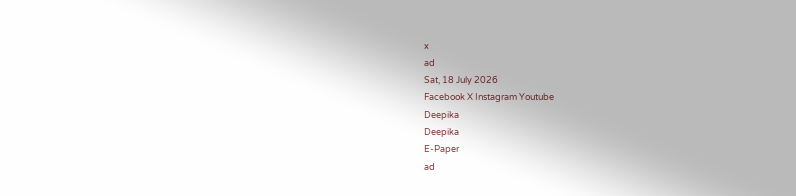x
ad
Sat, 18 July 2026
Facebook X Instagram Youtube
Deepika
Deepika
E-Paper
ad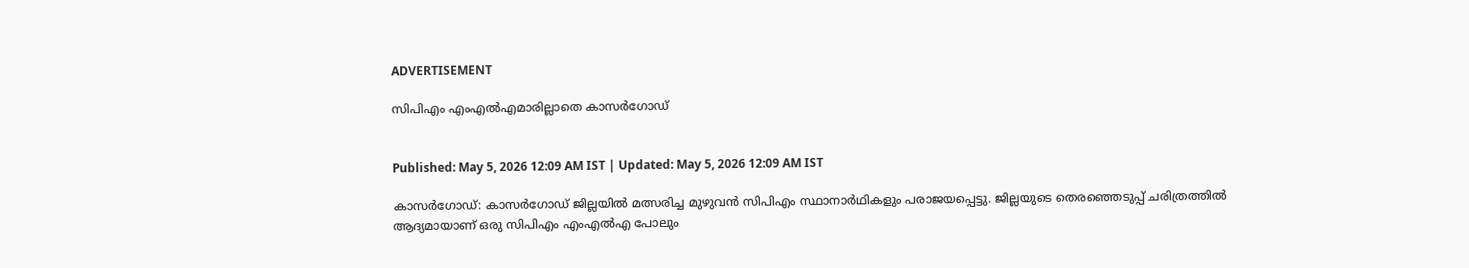ADVERTISEMENT

സിപിഎം എംഎല്‍എമാരില്ലാതെ കാസര്‍ഗോഡ്


Published: May 5, 2026 12:09 AM IST | Updated: May 5, 2026 12:09 AM IST

കാസര്‍ഗോഡ്: കാസര്‍ഗോഡ് ജില്ലയില്‍ മത്സരിച്ച മുഴുവന്‍ സിപിഎം സ്ഥാനാര്‍ഥികളും പരാജയപ്പെട്ടു. ജില്ലയുടെ തെരഞ്ഞെടുപ്പ് ചരിത്രത്തില്‍ ആദ്യമായാണ് ഒരു സിപിഎം എംഎല്‍എ പോലും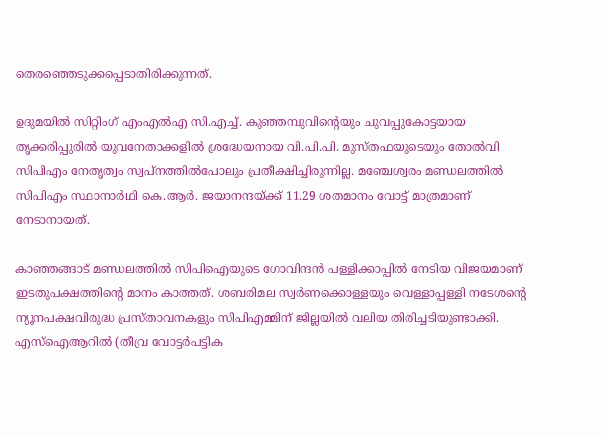തെരഞ്ഞെടുക്കപ്പെടാതിരിക്കുന്നത്.

ഉദുമയില്‍ സിറ്റിംഗ് എംഎല്‍എ സി.എച്ച്. കുഞ്ഞമ്പുവിന്‍റെയും ചുവപ്പുകോട്ടയായ തൃക്കരിപ്പുരില്‍ യുവനേതാക്കളില്‍ ശ്രദ്ധേയനായ വി.പി.പി. മുസ്തഫയുടെയും തോല്‍വി സിപിഎം നേതൃത്വം സ്വപ്‌നത്തില്‍പോലും പ്രതീക്ഷിച്ചിരുന്നില്ല. മഞ്ചേശ്വരം മണ്ഡലത്തില്‍ സിപിഎം സ്ഥാനാര്‍ഥി കെ.ആര്‍. ജയാനന്ദയ്ക്ക് 11.29 ശതമാനം വോട്ട് മാത്രമാണ് നേടാനായത്.

കാഞ്ഞങ്ങാട് മണ്ഡലത്തില്‍ സിപിഐയുടെ ഗോവിന്ദന്‍ പള്ളിക്കാപ്പില്‍ നേടിയ വിജയമാണ് ഇടതുപക്ഷത്തിന്‍റെ മാനം കാത്തത്. ശബരിമല സ്വര്‍ണക്കൊള്ളയും വെള്ളാപ്പള്ളി നടേശന്‍റെ ന്യൂനപക്ഷവിരുദ്ധ പ്രസ്താവനകളും സിപിഎമ്മിന് ജില്ലയില്‍ വലിയ തിരിച്ചടിയുണ്ടാക്കി. എസ്‌ഐആറില്‍ (തീവ്ര വോട്ടര്‍പട്ടിക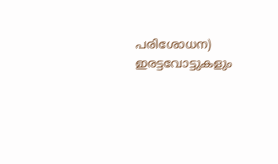പരിശോധന) ഇരട്ടവോട്ടുകളും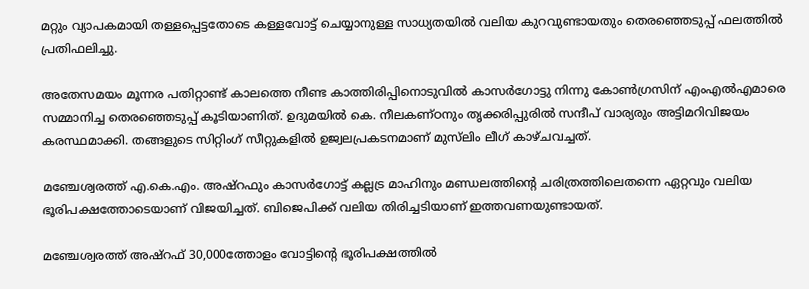മറ്റും വ്യാപകമായി തള്ളപ്പെട്ടതോടെ കള്ളവോട്ട് ചെയ്യാനുള്ള സാധ്യതയില്‍ വലിയ കുറവുണ്ടായതും തെരഞ്ഞെടുപ്പ് ഫലത്തില്‍ പ്രതിഫലിച്ചു.

അതേസമയം മൂന്നര പതിറ്റാണ്ട് കാലത്തെ നീണ്ട കാത്തിരിപ്പിനൊടുവില്‍ കാസര്‍ഗോട്ടു നിന്നു കോണ്‍ഗ്രസിന് എംഎല്‍എമാരെ സമ്മാനിച്ച തെരഞ്ഞെടുപ്പ് കൂടിയാണിത്. ഉദുമയില്‍ കെ. നീലകണ്ഠനും തൃക്കരിപ്പുരില്‍ സന്ദീപ് വാര്യരും അട്ടിമറിവിജയം കരസ്ഥമാക്കി. തങ്ങളുടെ സിറ്റിംഗ് സീറ്റുകളില്‍ ഉജ്വലപ്രകടനമാണ് മുസ്‌ലിം ലീഗ് കാഴ്ചവച്ചത്.

മഞ്ചേശ്വരത്ത് എ.കെ.എം. അഷ്‌റഫും കാസര്‍ഗോട്ട് കല്ലട്ര മാഹിനും മണ്ഡലത്തിന്‍റെ ചരിത്രത്തിലെതന്നെ ഏറ്റവും വലിയ ഭൂരിപക്ഷത്തോടെയാണ് വിജയിച്ചത്. ബിജെപിക്ക് വലിയ തിരിച്ചടിയാണ് ഇത്തവണയുണ്ടായത്.

മഞ്ചേശ്വരത്ത് അഷ്‌റഫ് 30,000ത്തോളം വോട്ടിന്‍റെ ഭൂരിപക്ഷത്തില്‍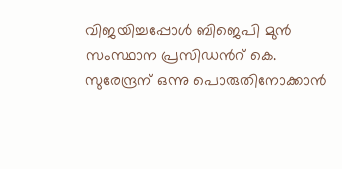വിജയിച്ചപ്പോള്‍ ബിജെപി മുന്‍ സംസ്ഥാന പ്രസിഡന്‍റ് കെ. സുരേന്ദ്രന് ഒന്നു പൊരുതിനോക്കാന്‍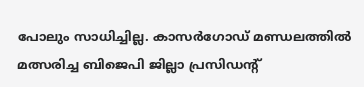പോലും സാധിച്ചില്ല. കാസര്‍ഗോഡ് മണ്ഡലത്തില്‍ മത്സരിച്ച ബിജെപി ജില്ലാ പ്രസിഡന്‍റ്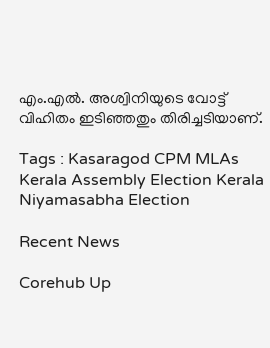എം.എല്‍. അശ്വിനിയുടെ വോട്ട് വിഹിതം ഇടിഞ്ഞതും തിരിച്ചടിയാണ്.

Tags : Kasaragod CPM MLAs Kerala Assembly Election Kerala Niyamasabha Election

Recent News

Corehub Up